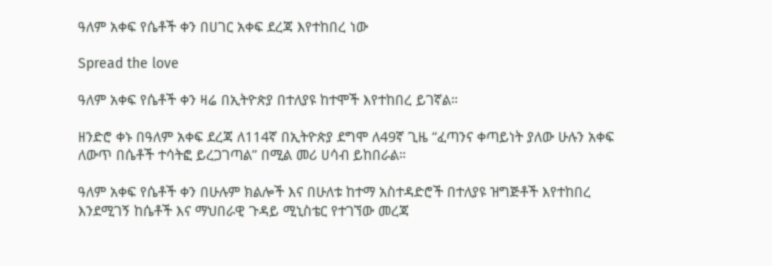ዓለም አቀፍ የሴቶች ቀን በሀገር አቀፍ ደረጃ እየተከበረ ነው

Spread the love

ዓለም አቀፍ የሴቶች ቀን ዛሬ በኢትዮጵያ በተለያዩ ከተሞች እየተከበረ ይገኛል።

ዘንድሮ ቀኑ በዓለም አቀፍ ደረጃ ለ114ኛ በኢትዮጵያ ደግሞ ለ49ኛ ጊዜ “ፈጣንና ቀጣይነት ያለው ሁሉን አቀፍ ለውጥ በሴቶች ተሳትፎ ይረጋገጣል” በሚል መሪ ሀሳብ ይከበራል።

ዓለም አቀፍ የሴቶች ቀን በሁሉም ክልሎች እና በሁለቱ ከተማ አስተዳድሮች በተለያዩ ዝግጅቶች እየተከበረ እንደሚገኝ ከሴቶች እና ማህበራዊ ጉዳይ ሚኒስቴር የተገኘው መረጃ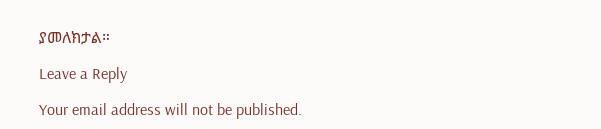ያመለክታል።

Leave a Reply

Your email address will not be published.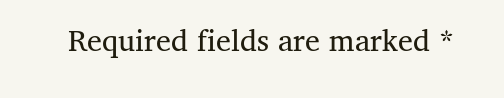Required fields are marked *